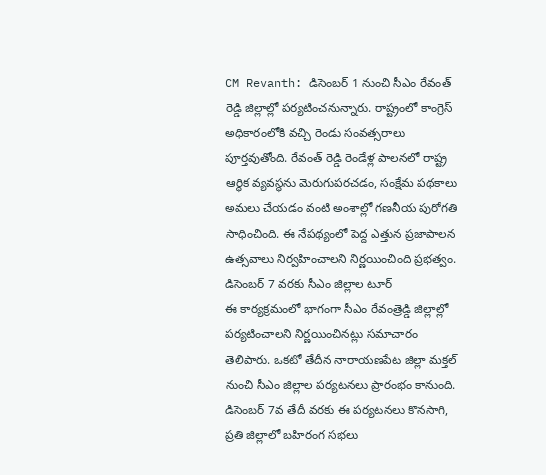CM Revanth: డిసెంబర్ 1 నుంచి సీఎం రేవంత్ రెడ్డి జిల్లాల్లో పర్యటించనున్నారు. రాష్ట్రంలో కాంగ్రెస్ అధికారంలోకి వచ్చి రెండు సంవత్సరాలు పూర్తవుతోంది. రేవంత్ రెడ్డి రెండేళ్ల పాలనలో రాష్ట్ర ఆర్థిక వ్యవస్థను మెరుగుపరచడం, సంక్షేమ పథకాలు అమలు చేయడం వంటి అంశాల్లో గణనీయ పురోగతి సాధించింది. ఈ నేపథ్యంలో పెద్ద ఎత్తున ప్రజాపాలన ఉత్సవాలు నిర్వహించాలని నిర్ణయించింది ప్రభత్వం.
డిసెంబర్ 7 వరకు సీఎం జిల్లాల టూర్
ఈ కార్యక్రమంలో భాగంగా సీఎం రేవంత్రెడ్డి జిల్లాల్లో పర్యటించాలని నిర్ణయించినట్లు సమాచారం తెలిపారు. ఒకటో తేదీన నారాయణపేట జిల్లా మక్తల్ నుంచి సీఎం జిల్లాల పర్యటనలు ప్రారంభం కానుంది. డిసెంబర్ 7వ తేదీ వరకు ఈ పర్యటనలు కొనసాగి, ప్రతి జిల్లాలో బహిరంగ సభలు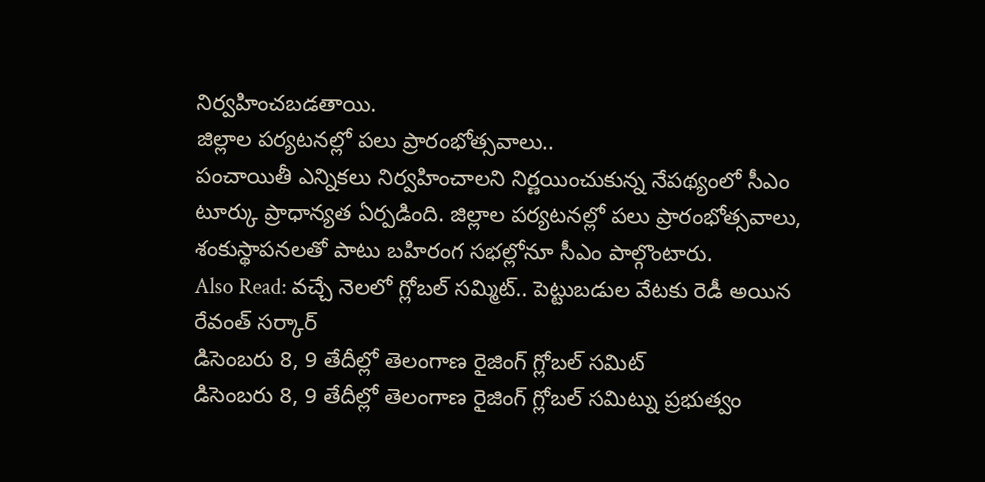నిర్వహించబడతాయి.
జిల్లాల పర్యటనల్లో పలు ప్రారంభోత్సవాలు..
పంచాయితీ ఎన్నికలు నిర్వహించాలని నిర్ణయించుకున్న నేపథ్యంలో సీఎం టూర్కు ప్రాధాన్యత ఏర్పడింది. జిల్లాల పర్యటనల్లో పలు ప్రారంభోత్సవాలు, శంకుస్థాపనలతో పాటు బహిరంగ సభల్లోనూ సీఎం పాల్గొంటారు.
Also Read: వచ్చే నెలలో గ్లోబల్ సమ్మిట్.. పెట్టుబడుల వేటకు రెడీ అయిన రేవంత్ సర్కార్
డిసెంబరు 8, 9 తేదీల్లో తెలంగాణ రైజింగ్ గ్లోబల్ సమిట్
డిసెంబరు 8, 9 తేదీల్లో తెలంగాణ రైజింగ్ గ్లోబల్ సమిట్ను ప్రభుత్వం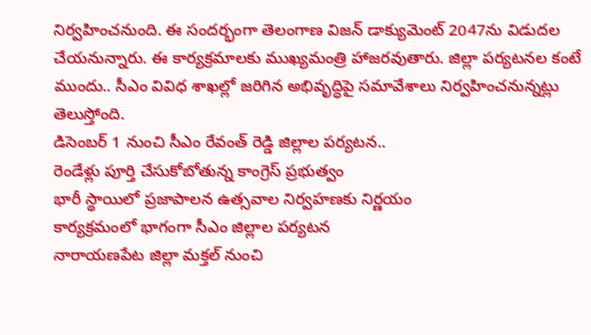నిర్వహించనుంది. ఈ సందర్భంగా తెలంగాణ విజన్ డాక్యుమెంట్ 2047ను విడుదల చేయనున్నారు. ఈ కార్యక్రమాలకు ముఖ్యమంత్రి హాజరవుతారు. జిల్లా పర్యటనల కంటే ముందు.. సీఎం వివిధ శాఖల్లో జరిగిన అభివృద్ధిపై సమావేశాలు నిర్వహించనున్నట్లు తెలుస్తోంది.
డిసెంబర్ 1 నుంచి సీఎం రేవంత్ రెడ్డి జిల్లాల పర్యటన..
రెండేళ్లు పూర్తి చేసుకోబోతున్న కాంగ్రెస్ ప్రభుత్వం
భారీ స్థాయిలో ప్రజాపాలన ఉత్సవాల నిర్వహణకు నిర్ణయం
కార్యక్రమంలో భాగంగా సీఎం జిల్లాల పర్యటన
నారాయణపేట జిల్లా మక్తల్ నుంచి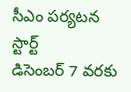సీఎం పర్యటన స్టార్ట్
డిసెంబర్ 7 వరకు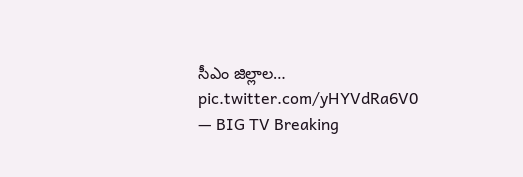సీఎం జిల్లాల… pic.twitter.com/yHYVdRa6V0
— BIG TV Breaking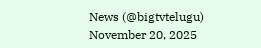News (@bigtvtelugu) November 20, 2025